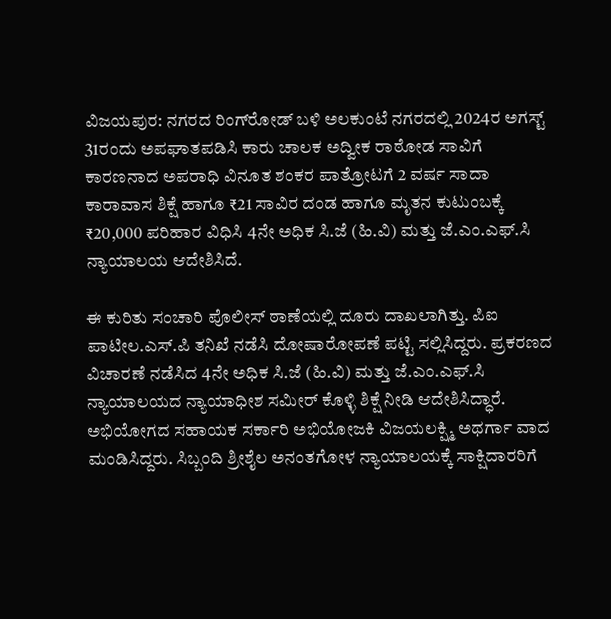ವಿಜಯಪುರ: ನಗರದ ರಿಂಗ್‌ರೋಡ್‌ ಬಳಿ ಅಲಕುಂಟೆ ನಗರದಲ್ಲಿ 2024ರ ಅಗಸ್ಟ್ 31ರಂದು ಅಪಘಾತಪಡಿಸಿ ಕಾರು ಚಾಲಕ ಅದ್ವೀಕ ರಾಠೋಡ ಸಾವಿಗೆ ಕಾರಣನಾದ ಅಪರಾಧಿ ವಿನೂತ ಶಂಕರ ಪಾತ್ರೋಟಗೆ 2 ವರ್ಷ ಸಾದಾ ಕಾರಾವಾಸ ಶಿಕ್ಷೆ ಹಾಗೂ ₹21 ಸಾವಿರ ದಂಡ ಹಾಗೂ ಮೃತನ ಕುಟುಂಬಕ್ಕೆ ₹20,000 ಪರಿಹಾರ ವಿಧಿಸಿ 4ನೇ ಅಧಿಕ ಸಿ.ಜೆ (ಹಿ.ವಿ) ಮತ್ತು ಜೆ.ಎಂ.ಎಫ್.ಸಿ ನ್ಯಾಯಾಲಯ ಆದೇಶಿಸಿದೆ.

ಈ ಕುರಿತು ಸಂಚಾರಿ ಪೊಲೀಸ್ ಠಾಣೆಯಲ್ಲಿ ದೂರು ದಾಖಲಾಗಿತ್ತು. ಪಿಐ ಪಾಟೀಲ.ಎಸ್.ಪಿ ತನಿಖೆ ನಡೆಸಿ ದೋಷಾರೋಪಣೆ ಪಟ್ಟಿ ಸಲ್ಲಿಸಿದ್ದರು. ಪ್ರಕರಣದ ವಿಚಾರಣೆ ನಡೆಸಿದ 4ನೇ ಅಧಿಕ ಸಿ.ಜೆ (ಹಿ.ವಿ) ಮತ್ತು ಜೆ.ಎಂ.ಎಫ್.ಸಿ ನ್ಯಾಯಾಲಯದ ನ್ಯಾಯಾಧೀಶ ಸಮೀರ್‌ ಕೊಳ್ಳಿ ಶಿಕ್ಷೆ ನೀಡಿ ಆದೇಶಿಸಿದ್ಧಾರೆ. ಅಭಿಯೋಗದ ಸಹಾಯಕ ಸರ್ಕಾರಿ ಅಭಿಯೋಜಕಿ ವಿಜಯಲಕ್ಷ್ಮಿ ಅಥರ್ಗಾ ವಾದ ಮಂಡಿಸಿದ್ದರು. ಸಿಬ್ಬಂದಿ ಶ್ರೀಶೈಲ ಅನಂತಗೋಳ ನ್ಯಾಯಾಲಯಕ್ಕೆ ಸಾಕ್ಷಿದಾರರಿಗೆ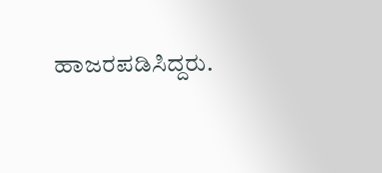ಹಾಜರಪಡಿಸಿದ್ದರು.